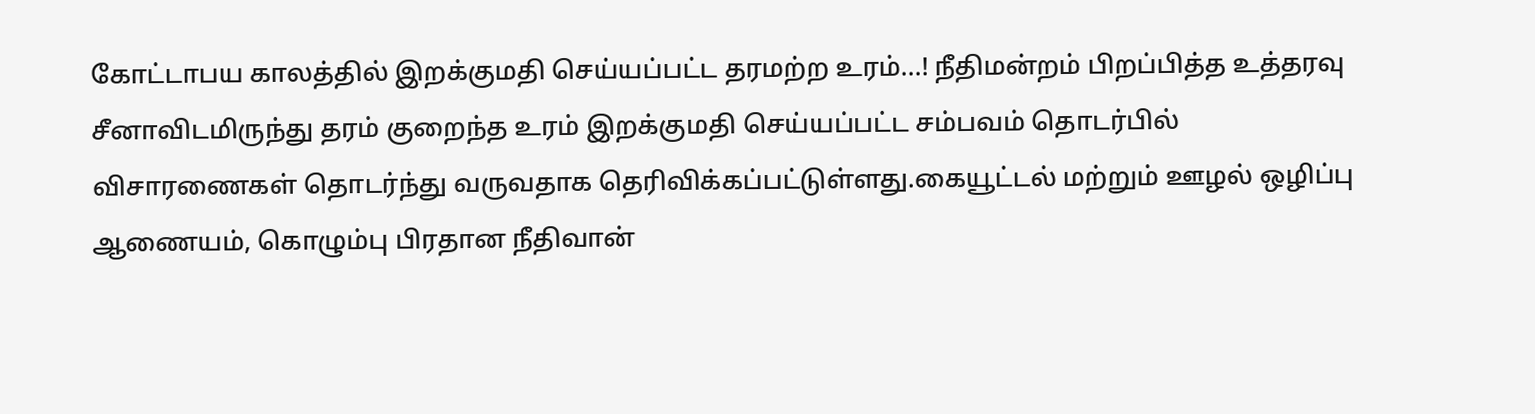கோட்டாபய காலத்தில் இறக்குமதி செய்யப்பட்ட தரமற்ற உரம்...! நீதிமன்றம் பிறப்பித்த உத்தரவு
சீனாவிடமிருந்து தரம் குறைந்த உரம் இறக்குமதி செய்யப்பட்ட சம்பவம் தொடர்பில் விசாரணைகள் தொடர்ந்து வருவதாக தெரிவிக்கப்பட்டுள்ளது.கையூட்டல் மற்றும் ஊழல் ஒழிப்பு ஆணையம், கொழும்பு பிரதான நீதிவான்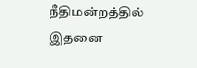நீதிமன்றத்தில் இதனை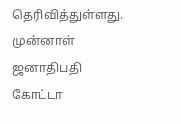தெரிவித்துள்ளது. முன்னாள் ஜனாதிபதி கோட்டா